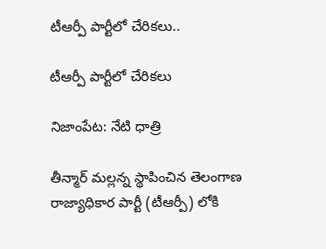టీఆర్పీ పార్టీలో చేరికలు..

టీఆర్పీ పార్టీలో చేరికలు

నిజాంపేట: నేటి ధాత్రి

తీన్మార్ మల్లన్న స్థాపించిన తెలంగాణ రాజ్యాధికార పార్టీ (టీఆర్పీ) లోకి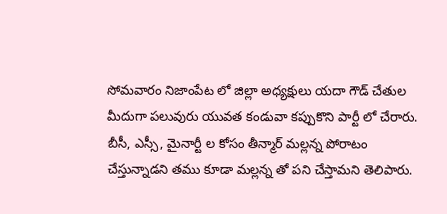సోమవారం నిజాంపేట లో జిల్లా అధ్యక్షులు యదా గౌడ్ చేతుల మీదుగా పలువురు యువత కండువా కప్పుకొని పార్టీ లో చేరారు. బీసీ, ఎస్సీ, మైనార్టీ ల కోసం తీన్మార్ మల్లన్న పోరాటం చేస్తున్నాడని తము కూడా మల్లన్న తో పని చేస్తామని తెలిపారు.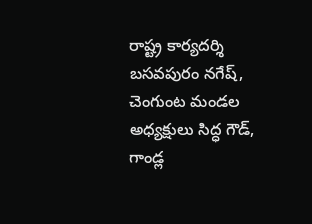రాష్ట్ర కార్యదర్శి బసవపురం నగేష్, చెంగుంట మండల అధ్యక్షులు సిద్ధ గౌడ్, గాండ్ల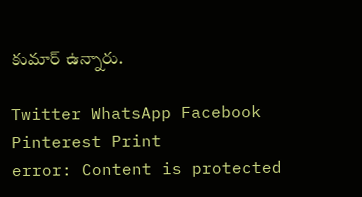కుమార్ ఉన్నారు.

Twitter WhatsApp Facebook Pinterest Print
error: Content is protected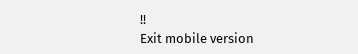!!
Exit mobile version